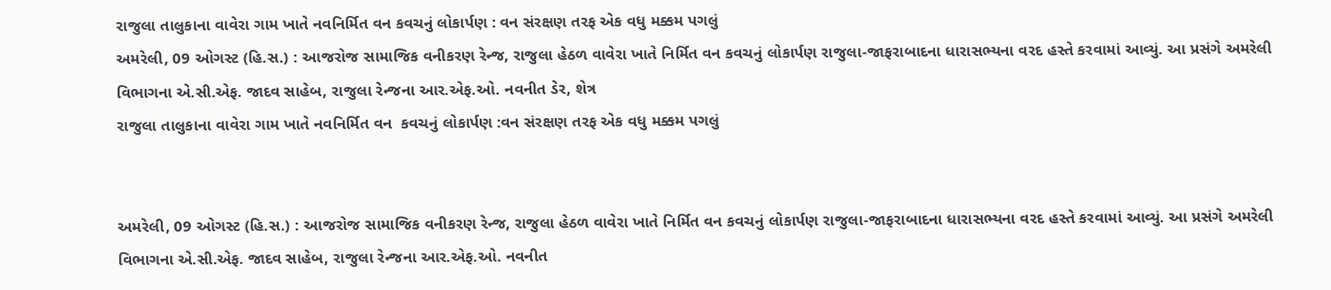રાજુલા તાલુકાના વાવેરા ગામ ખાતે નવનિર્મિત વન કવચનું લોકાર્પણ : વન સંરક્ષણ તરફ એક વધુ મક્કમ પગલું
અમરેલી, 09 ઓગસ્ટ (હિ.સ.) : આજરોજ સામાજિક વનીકરણ રેન્જ, રાજુલા હેઠળ વાવેરા ખાતે નિર્મિત વન કવચનું લોકાર્પણ રાજુલા-જાફરાબાદના ધારાસભ્યના વરદ હસ્તે કરવામાં આવ્યું. આ પ્રસંગે અમરેલી વિભાગના એ.સી.એફ. જાદવ સાહેબ, રાજુલા રેન્જના આર.એફ.ઓ. નવનીત ડેર, શેત્ર
રાજુલા તાલુકાના વાવેરા ગામ ખાતે નવનિર્મિત વન  કવચનું લોકાર્પણ :વન સંરક્ષણ તરફ એક વધુ મક્કમ પગલું


અમરેલી, 09 ઓગસ્ટ (હિ.સ.) : આજરોજ સામાજિક વનીકરણ રેન્જ, રાજુલા હેઠળ વાવેરા ખાતે નિર્મિત વન કવચનું લોકાર્પણ રાજુલા-જાફરાબાદના ધારાસભ્યના વરદ હસ્તે કરવામાં આવ્યું. આ પ્રસંગે અમરેલી વિભાગના એ.સી.એફ. જાદવ સાહેબ, રાજુલા રેન્જના આર.એફ.ઓ. નવનીત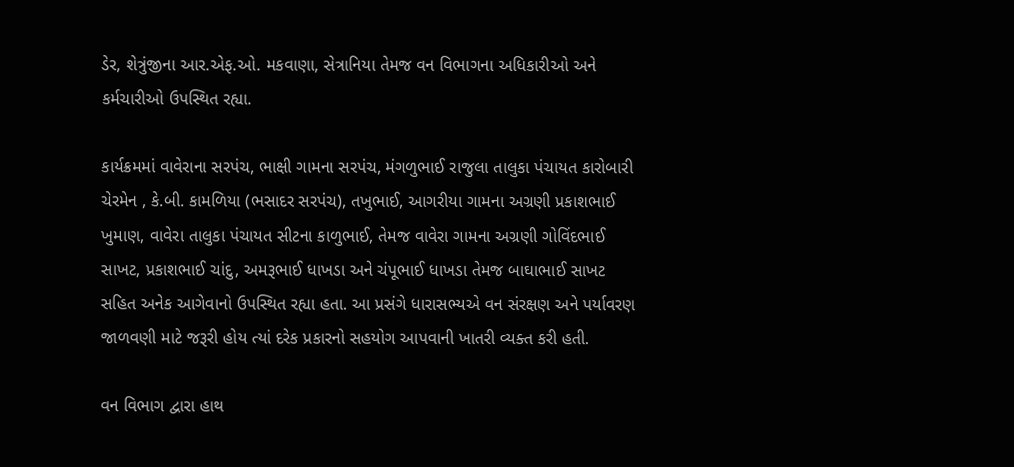ડેર, શેત્રુંજીના આર.એફ.ઓ. મકવાણા, સેત્રાનિયા તેમજ વન વિભાગના અધિકારીઓ અને કર્મચારીઓ ઉપસ્થિત રહ્યા.

કાર્યક્રમમાં વાવેરાના સરપંચ, ભાક્ષી ગામના સરપંચ, મંગળુભાઈ રાજુલા તાલુકા પંચાયત કારોબારી ચેરમેન , કે.બી. કામળિયા (ભસાદર સરપંચ), તખુભાઈ, આગરીયા ગામના અગ્રણી પ્રકાશભાઈ ખુમાણ, વાવેરા તાલુકા પંચાયત સીટના કાળુભાઈ, તેમજ વાવેરા ગામના અગ્રણી ગોવિંદભાઈ સાખટ, પ્રકાશભાઈ ચાંદુ, અમરૂભાઈ ધાખડા અને ચંપૂભાઈ ધાખડા તેમજ બાઘાભાઈ સાખટ સહિત અનેક આગેવાનો ઉપસ્થિત રહ્યા હતા. આ પ્રસંગે ધારાસભ્યએ વન સંરક્ષણ અને પર્યાવરણ જાળવણી માટે જરૂરી હોય ત્યાં દરેક પ્રકારનો સહયોગ આપવાની ખાતરી વ્યક્ત કરી હતી.

વન વિભાગ દ્વારા હાથ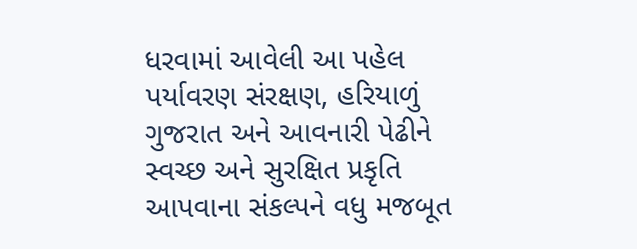ધરવામાં આવેલી આ પહેલ પર્યાવરણ સંરક્ષણ, હરિયાળું ગુજરાત અને આવનારી પેઢીને સ્વચ્છ અને સુરક્ષિત પ્રકૃતિ આપવાના સંકલ્પને વધુ મજબૂત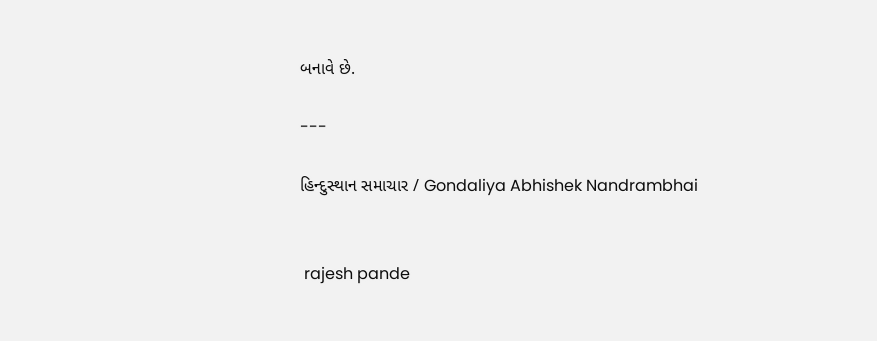બનાવે છે.

---

હિન્દુસ્થાન સમાચાર / Gondaliya Abhishek Nandrambhai


 rajesh pande